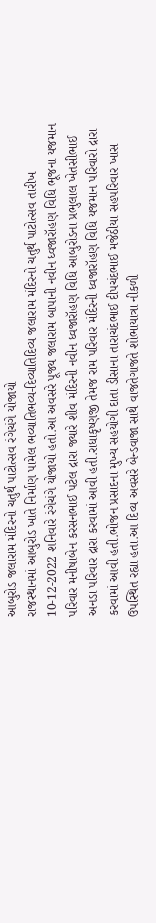આબુરોડ જલારામ મંદિરનો ચતુર્થ પાટોત્સવ રંગેચંગે યોજાયો
રાજસ્થાનમાં આબુરોડ ખાતે નિર્માણ પામેલ ભવ્યાતિભવ્ય-દિવ્યાતિદિવ્ય જલારામ મંદિરનો ચતુર્થ પાટોત્સવ તારીખ 10-12-2022 શનિવારે રંગેચંગે યોજાયો હતો.આ અવસરે પૂજ્ય જલારામ બાપાની નવીન ધ્વજારૉહણ વિધિ ભૂજના યજમાન પરિવાર મનીષાબેન કરસનભાઈ પટેલ દ્રારા જ્યારે શીવ મંદિરની નવીન ધ્વજારૉહણ વિધિ આબુરોડના પ્રભુલાલ ખેતસીભાઈ અનડા પરિવાર દ્રારા કરવામાં આવી હતી.રાધાકૃષ્ણજી તેમજ રામ પરિવાર મંદિરની ધ્વજારૉહણ વિધિ યજમાન પરિવારો દ્રારા કરવામાં આવી હતી.ભોજન પ્રસાદના મુખ્ય સહયોગી દાતા ડીસાના તારાચંદભાઈ દીપચંદભાઈ મજેઠીયા સહપરિવાર ખાસ ઉપસ્થિત રહ્યા હતા.આ દિવ્ય અવસરે બેન્ડવાજા સાથે વાજતેગાજતે શોભાયાત્રા નીકળી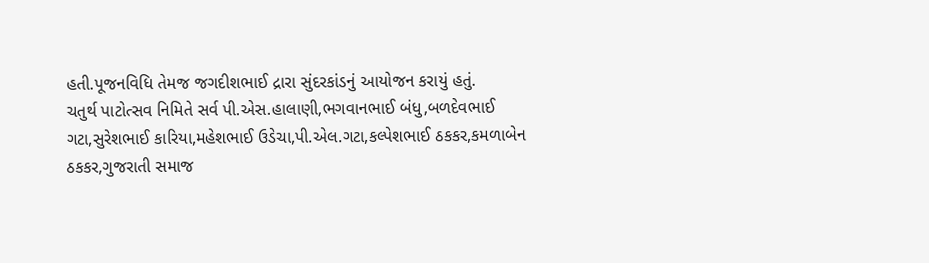હતી.પૂજનવિધિ તેમજ જગદીશભાઈ દ્રારા સુંદરકાંડનું આયોજન કરાયું હતું.
ચતુર્થ પાટોત્સવ નિમિતે સર્વ પી.એસ.હાલાણી,ભગવાનભાઈ બંધુ,બળદેવભાઈ ગટા,સુરેશભાઈ કારિયા,મહેશભાઈ ઉડેચા,પી.એલ.ગટા,કલ્પેશભાઈ ઠકકર,કમળાબેન ઠકકર,ગુજરાતી સમાજ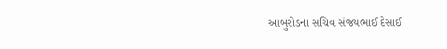આબુરોડના સચિવ સંજયભાઈ દેસાઈ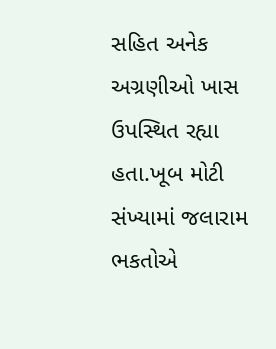સહિત અનેક અગ્રણીઓ ખાસ ઉપસ્થિત રહ્યા હતા.ખૂબ મોટી સંખ્યામાં જલારામ ભકતોએ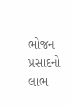ભોજન પ્રસાદનો લાભ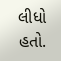લીધો હતો.